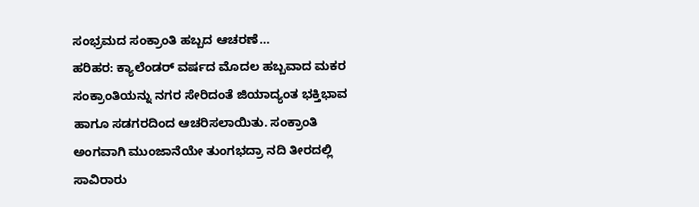ಸಂಭ್ರಮದ ಸಂಕ್ರಾಂತಿ ಹಬ್ಬದ ಆಚರಣೆ…
ಹರಿಹರ: ಕ್ಯಾಲೆಂಡರ್ ವರ್ಷದ ಮೊದಲ ಹಬ್ಬವಾದ ಮಕರ ಸಂಕ್ರಾಂತಿಯನ್ನು ನಗರ ಸೇರಿದಂತೆ ಜಿಯಾದ್ಯಂತ ಭಕ್ತಿಭಾವ ಹಾಗೂ ಸಡಗರದಿಂದ ಆಚರಿಸಲಾಯಿತು. ಸಂಕ್ರಾಂತಿ ಅಂಗವಾಗಿ ಮುಂಜಾನೆಯೇ ತುಂಗಭದ್ರಾ ನದಿ ತೀರದಲ್ಲಿ ಸಾವಿರಾರು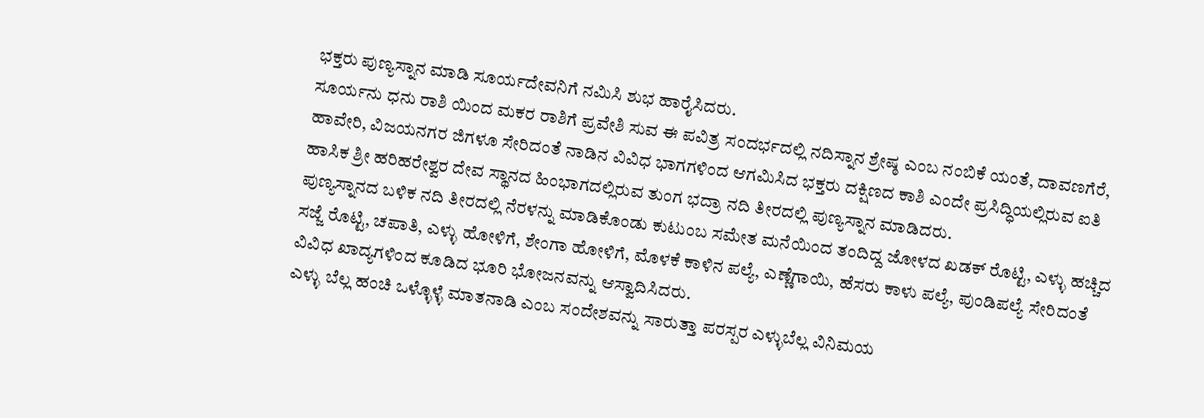ಭಕ್ತರು ಪುಣ್ಯಸ್ನಾನ ಮಾಡಿ ಸೂರ್ಯದೇವನಿಗೆ ನಮಿಸಿ ಶುಭ ಹಾರೈಸಿದರು.
ಸೂರ್ಯನು ಧನು ರಾಶಿ ಯಿಂದ ಮಕರ ರಾಶಿಗೆ ಪ್ರವೇಶಿ ಸುವ ಈ ಪವಿತ್ರ ಸಂದರ್ಭದಲ್ಲಿ ನದಿಸ್ನಾನ ಶ್ರೇಷ್ಠ ಎಂಬ ನಂಬಿಕೆ ಯಂತೆ, ದಾವಣಗೆರೆ, ಹಾವೇರಿ, ವಿಜಯನಗರ ಜಿಗಳೂ ಸೇರಿದಂತೆ ನಾಡಿನ ವಿವಿಧ ಭಾಗಗಳಿಂದ ಆಗಮಿಸಿದ ಭಕ್ತರು ದಕ್ಷಿಣದ ಕಾಶಿ ಎಂದೇ ಪ್ರಸಿದ್ಧಿಯಲ್ಲಿರುವ ಐತಿ ಹಾಸಿಕ ಶ್ರೀ ಹರಿಹರೇಶ್ವರ ದೇವ ಸ್ಥಾನದ ಹಿಂಭಾಗದಲ್ಲಿರುವ ತುಂಗ ಭದ್ರಾ ನದಿ ತೀರದಲ್ಲಿ ಪುಣ್ಯಸ್ನಾನ ಮಾಡಿದರು.
ಪುಣ್ಯಸ್ನಾನದ ಬಳಿಕ ನದಿ ತೀರದಲ್ಲಿ ನೆರಳನ್ನು ಮಾಡಿಕೊಂಡು ಕುಟುಂಬ ಸಮೇತ ಮನೆಯಿಂದ ತಂದಿದ್ದ ಜೋಳದ ಖಡಕ್ ರೊಟ್ಟಿ, ಎಳ್ಳು ಹಚ್ಚಿದ ಸಜ್ಜೆ ರೊಟ್ಟಿ, ಚಪಾತಿ, ಎಳ್ಳು ಹೋಳಿಗೆ, ಶೇಂಗಾ ಹೋಳಿಗೆ, ಮೊಳಕೆ ಕಾಳಿನ ಪಲ್ಯೆ, ಎಣ್ಣೆಗಾಯಿ, ಹೆಸರು ಕಾಳು ಪಲ್ಯೆ, ಪುಂಡಿಪಲ್ಯೆ ಸೇರಿದಂತೆ ವಿವಿಧ ಖಾದ್ಯಗಳಿಂದ ಕೂಡಿದ ಭೂರಿ ಭೋಜನವನ್ನು ಆಸ್ವಾದಿಸಿದರು.
ಎಳ್ಳು ಬೆಲ್ಲ ಹಂಚಿ ಒಳ್ಳೊಳ್ಳೆ ಮಾತನಾಡಿ ಎಂಬ ಸಂದೇಶವನ್ನು ಸಾರುತ್ತಾ ಪರಸ್ಪರ ಎಳ್ಳುಬೆಲ್ಲ ವಿನಿಮಯ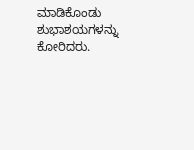ಮಾಡಿಕೊಂಡು ಶುಭಾಶಯಗಳನ್ನು ಕೋರಿದರು.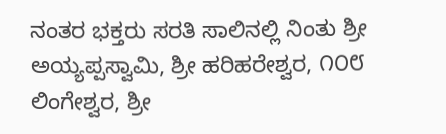ನಂತರ ಭಕ್ತರು ಸರತಿ ಸಾಲಿನಲ್ಲಿ ನಿಂತು ಶ್ರೀ ಅಯ್ಯಪ್ಪಸ್ವಾಮಿ, ಶ್ರೀ ಹರಿಹರೇಶ್ವರ, ೧೦೮ ಲಿಂಗೇಶ್ವರ, ಶ್ರೀ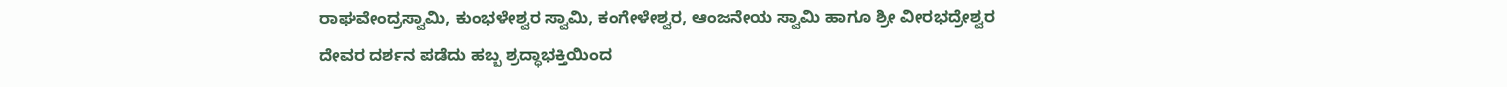ರಾಘವೇಂದ್ರಸ್ವಾಮಿ, ಕುಂಭಳೇಶ್ವರ ಸ್ವಾಮಿ, ಕಂಗೇಳೇಶ್ವರ, ಆಂಜನೇಯ ಸ್ವಾಮಿ ಹಾಗೂ ಶ್ರೀ ವೀರಭದ್ರೇಶ್ವರ ದೇವರ ದರ್ಶನ ಪಡೆದು ಹಬ್ಬ ಶ್ರದ್ಧಾಭಕ್ತಿಯಿಂದ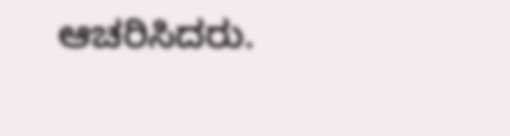ಆಚರಿಸಿದರು.